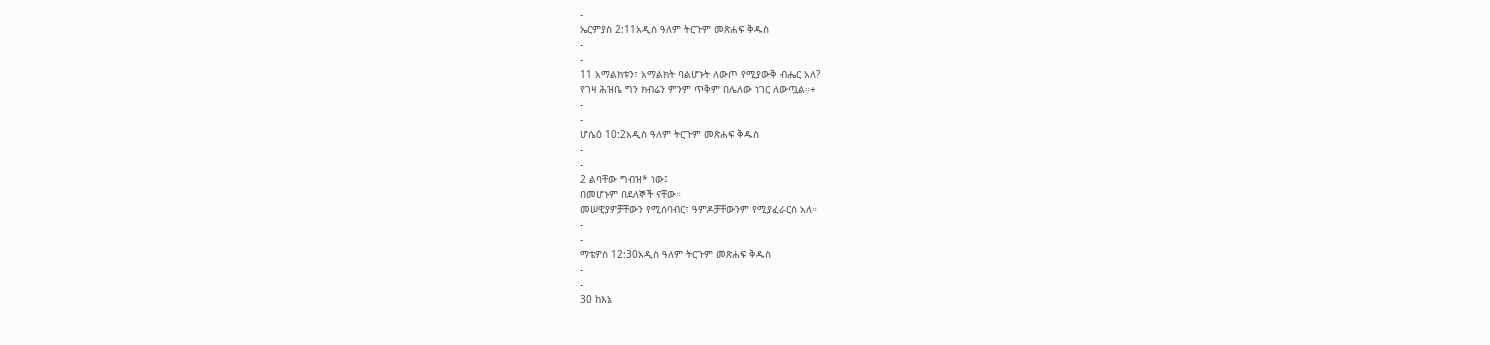-
ኤርምያስ 2:11አዲስ ዓለም ትርጉም መጽሐፍ ቅዱስ
-
-
11 አማልክቱን፣ አማልክት ባልሆኑት ለውጦ የሚያውቅ ብሔር አለ?
የገዛ ሕዝቤ ግን ክብሬን ምንም ጥቅም በሌለው ነገር ለውጧል።+
-
-
ሆሴዕ 10:2አዲስ ዓለም ትርጉም መጽሐፍ ቅዱስ
-
-
2 ልባቸው ግብዝ* ነው፤
በመሆኑም በደለኞች ናቸው።
መሠዊያዎቻቸውን የሚሰባብር፣ ዓምዶቻቸውንም የሚያፈራርስ አለ።
-
-
ማቴዎስ 12:30አዲስ ዓለም ትርጉም መጽሐፍ ቅዱስ
-
-
30 ከእኔ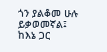ጎን ያልቆመ ሁሉ ይቃወመኛል፤ ከእኔ ጋር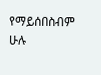የማይሰበስብም ሁሉ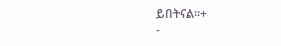ይበትናል።+
-